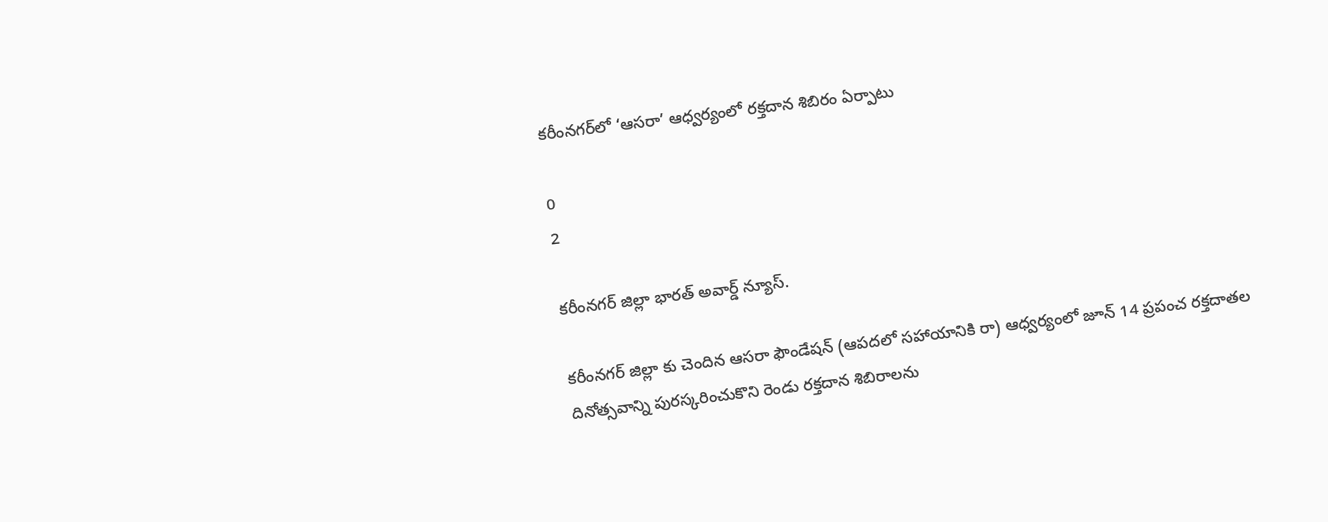కరీంనగర్‌లో ‘ఆసరా’ ఆధ్వర్యంలో రక్తదాన శిబిరం ఏర్పాటు

0
2

కరీంనగర్ జిల్లా భారత్ అవార్డ్ న్యూస్.

కరీంనగర్ జిల్లా కు చెందిన ఆసరా ఫౌండేషన్ (ఆపదలో సహాయానికి రా) ఆధ్వర్యంలో జూన్ 14 ప్రపంచ రక్తదాతల దినోత్సవాన్ని పురస్కరించుకొని రెండు రక్తదాన శిబిరాలను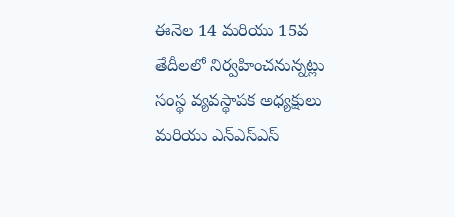ఈనెల 14 మరియు 15వ తేదీలలో నిర్వహించనున్నట్లు సంస్థ వ్యవస్థాపక అధ్యక్షులు మరియు ఎన్ఎస్ఎస్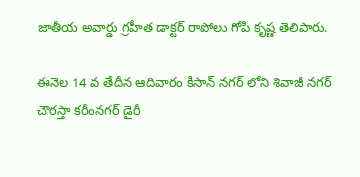జాతీయ అవార్డు గ్రహీత డాక్టర్ రాపోలు గోపి కృష్ణ తెలిపారు.

ఈనెల 14 వ తేదీన ఆదివారం కిసాన్ నగర్ లోని శివాజీ నగర్ చౌరస్తా కరీంనగర్ డైరీ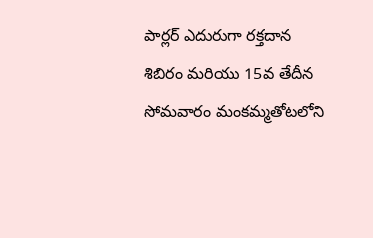పార్లర్ ఎదురుగా రక్తదాన శిబిరం మరియు 15వ తేదీన సోమవారం మంకమ్మతోటలోని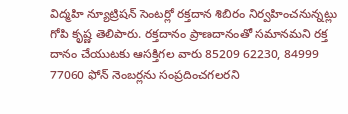విద్మహి న్యూట్రిషన్ సెంటర్లో రక్తదాన శిబిరం నిర్వహించనున్నట్లు గోపి కృష్ణ తెలిపారు. రక్తదానం ప్రాణదానంతో సమానమని రక్త దానం చేయుటకు ఆసక్తిగల వారు 85209 62230, 84999 77060 ఫోన్ నెంబర్లను సంప్రదించగలరని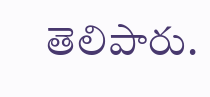తెలిపారు.